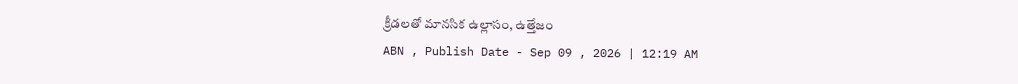క్రీడలతో మానసిక ఉల్లాసం, ఉత్తేజం
ABN , Publish Date - Sep 09 , 2026 | 12:19 AM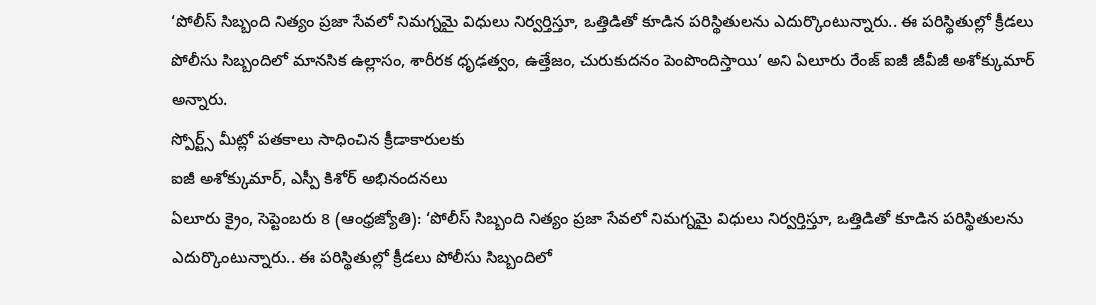‘పోలీస్ సిబ్బంది నిత్యం ప్రజా సేవలో నిమగ్నమై విధులు నిర్వర్తిస్తూ, ఒత్తిడితో కూడిన పరిస్థితులను ఎదుర్కొంటున్నారు.. ఈ పరిస్థితుల్లో క్రీడలు పోలీసు సిబ్బందిలో మానసిక ఉల్లాసం, శారీరక ధృఢత్వం, ఉత్తేజం, చురుకుదనం పెంపొందిస్తాయి’ అని ఏలూరు రేంజ్ ఐజీ జీవీజీ అశోక్కుమార్ అన్నారు.
స్పోర్ట్స్ మీట్లో పతకాలు సాధించిన క్రీడాకారులకు
ఐజీ అశోక్కుమార్, ఎస్పీ కిశోర్ అభినందనలు
ఏలూరు క్రైం, సెప్టెంబరు 8 (ఆంధ్రజ్యోతి): ‘పోలీస్ సిబ్బంది నిత్యం ప్రజా సేవలో నిమగ్నమై విధులు నిర్వర్తిస్తూ, ఒత్తిడితో కూడిన పరిస్థితులను ఎదుర్కొంటున్నారు.. ఈ పరిస్థితుల్లో క్రీడలు పోలీసు సిబ్బందిలో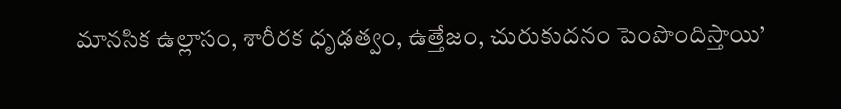మానసిక ఉల్లాసం, శారీరక ధృఢత్వం, ఉత్తేజం, చురుకుదనం పెంపొందిస్తాయి’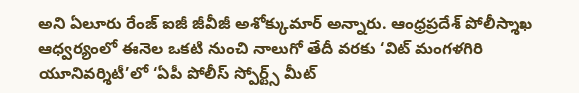అని ఏలూరు రేంజ్ ఐజీ జీవీజీ అశోక్కుమార్ అన్నారు. ఆంధ్రప్రదేశ్ పోలీస్శాఖ ఆధ్వర్యంలో ఈనెల ఒకటి నుంచి నాలుగో తేదీ వరకు ‘విట్ మంగళగిరి యూనివర్శిటీ’లో ‘ఏపీ పోలీస్ స్పోర్ట్స్ మీట్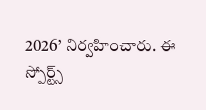2026’ నిర్వహించారు. ఈ స్పోర్ట్స్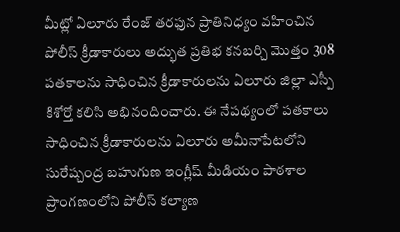మీట్లో ఏలూరు రేంజ్ తరఫున ప్రాతినిధ్యం వహించిన పోలీస్ క్రీడాకారులు అద్భుత ప్రతిభ కనబర్చి మొత్తం 308 పతకాలను సాధించిన క్రీడాకారులను ఏలూరు జిల్లా ఎస్పీ కిశోర్తో కలిసి అభినందించారు. ఈ నేపథ్యంలో పతకాలు సాధించిన క్రీడాకారులను ఏలూరు అమీనాపేటలోని సురేష్చంద్ర బహుగుణ ఇంగ్లీష్ మీడియం పాఠశాల ప్రాంగణంలోని పోలీస్ కల్యాణ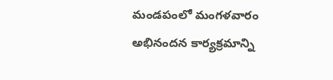మండపంలో మంగళవారం అభినందన కార్యక్రమాన్ని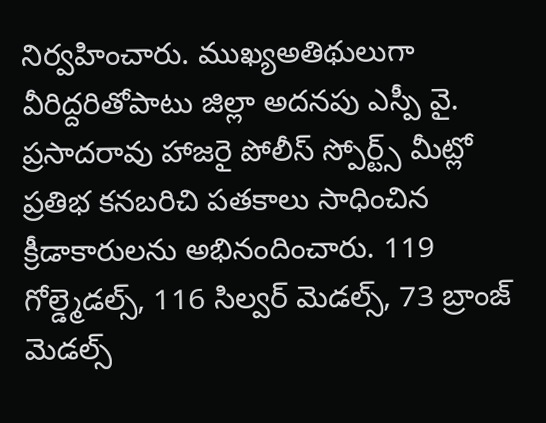నిర్వహించారు. ముఖ్యఅతిథులుగా వీరిద్దరితోపాటు జిల్లా అదనపు ఎస్పీ వై. ప్రసాదరావు హాజరై పోలీస్ స్పోర్ట్స్ మీట్లో ప్రతిభ కనబరిచి పతకాలు సాధించిన క్రీడాకారులను అభినందించారు. 119 గోల్డ్మెడల్స్, 116 సిల్వర్ మెడల్స్, 73 బ్రాంజ్ మెడల్స్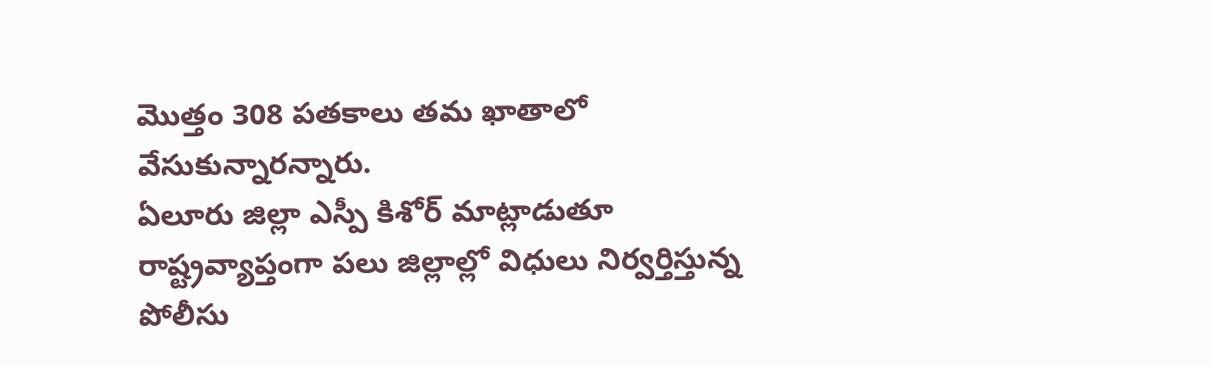మొత్తం 308 పతకాలు తమ ఖాతాలో వేసుకున్నారన్నారు.
ఏలూరు జిల్లా ఎస్పీ కిశోర్ మాట్లాడుతూ రాష్ట్రవ్యాప్తంగా పలు జిల్లాల్లో విధులు నిర్వర్తిస్తున్న పోలీసు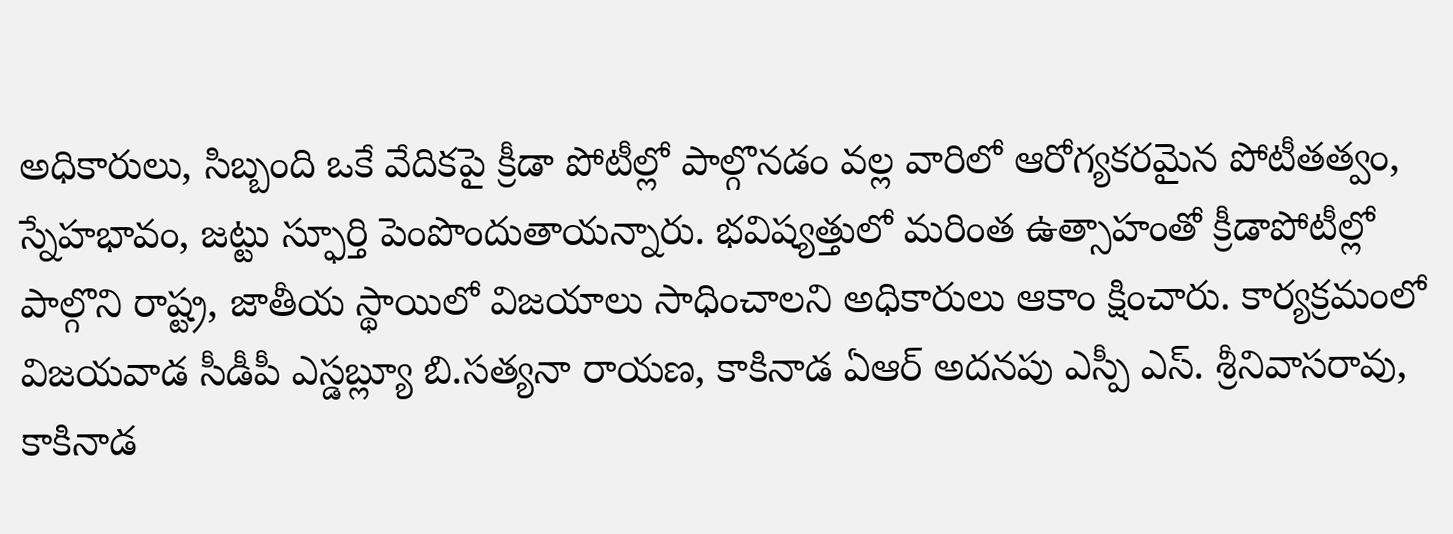అధికారులు, సిబ్బంది ఒకే వేదికపై క్రీడా పోటీల్లో పాల్గొనడం వల్ల వారిలో ఆరోగ్యకరమైన పోటీతత్వం, స్నేహభావం, జట్టు స్ఫూర్తి పెంపొందుతాయన్నారు. భవిష్యత్తులో మరింత ఉత్సాహంతో క్రీడాపోటీల్లో పాల్గొని రాష్ట్ర, జాతీయ స్థాయిలో విజయాలు సాధించాలని అధికారులు ఆకాం క్షించారు. కార్యక్రమంలో విజయవాడ సీడీపీ ఎస్డబ్ల్యూ బి.సత్యనా రాయణ, కాకినాడ ఏఆర్ అదనపు ఎస్పీ ఎస్. శ్రీనివాసరావు, కాకినాడ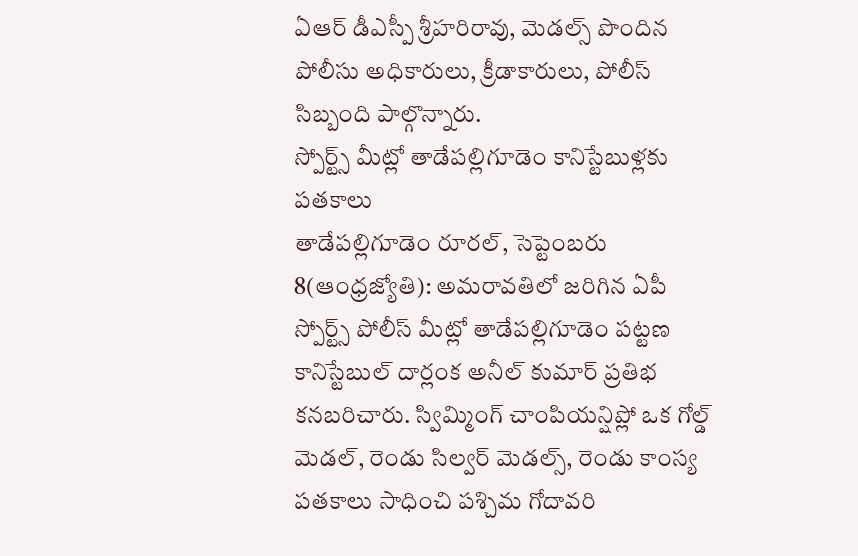ఏఆర్ డీఎస్పీ శ్రీహరిరావు, మెడల్స్ పొందిన పోలీసు అధికారులు, క్రీడాకారులు, పోలీస్ సిబ్బంది పాల్గొన్నారు.
స్పోర్ట్స్ మీట్లో తాడేపల్లిగూడెం కానిస్టేబుళ్లకు పతకాలు
తాడేపల్లిగూడెం రూరల్, సెప్టెంబరు 8(ఆంధ్రజ్యోతి): అమరావతిలో జరిగిన ఏపీ స్పోర్ట్స్ పోలీస్ మీట్లో తాడేపల్లిగూడెం పట్టణ కానిస్టేబుల్ దార్లంక అనీల్ కుమార్ ప్రతిభ కనబరిచారు. స్విమ్మింగ్ చాంపియన్షిప్లో ఒక గోల్డ్ మెడల్, రెండు సిల్వర్ మెడల్స్, రెండు కాంస్య పతకాలు సాధించి పశ్చిమ గోదావరి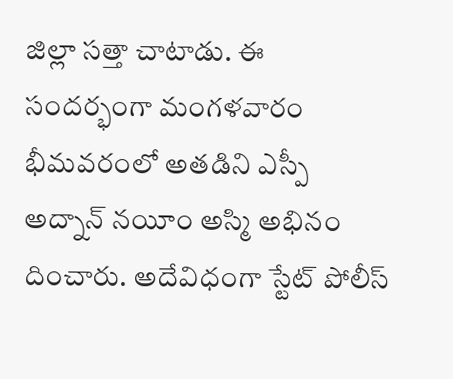జిల్లా సత్తా చాటాడు. ఈ సందర్భంగా మంగళవారం భీమవరంలో అతడిని ఎస్పీ అద్నాన్ నయీం అస్మి అభినం దించారు. అదేవిధంగా స్టేట్ పోలీస్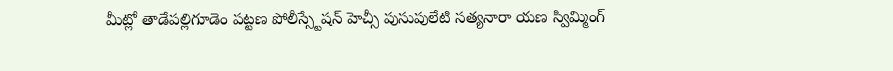మీట్లో తాడేపల్లిగూడెం పట్టణ పోలీస్స్టేషన్ హెచ్సీ పుసుపులేటి సత్యనారా యణ స్విమ్మింగ్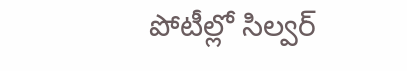పోటీల్లో సిల్వర్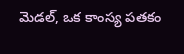మెడల్, ఒక కాంస్య పతకం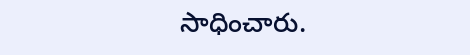సాధించారు.